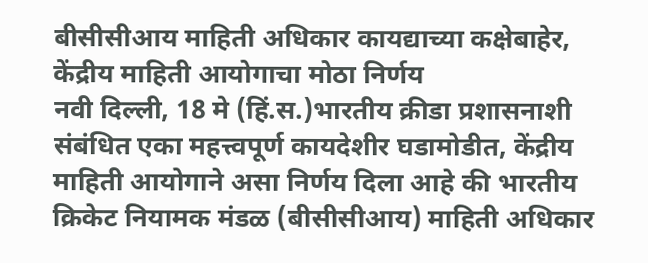बीसीसीआय माहिती अधिकार कायद्याच्या कक्षेबाहेर, केंद्रीय माहिती आयोगाचा मोठा निर्णय
नवी दिल्ली, 18 मे (हिं.स.)भारतीय क्रीडा प्रशासनाशी संबंधित एका महत्त्वपूर्ण कायदेशीर घडामोडीत, केंद्रीय माहिती आयोगाने असा निर्णय दिला आहे की भारतीय क्रिकेट नियामक मंडळ (बीसीसीआय) माहिती अधिकार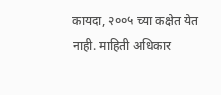कायदा, २००५ च्या कक्षेत येत नाही. माहिती अधिकार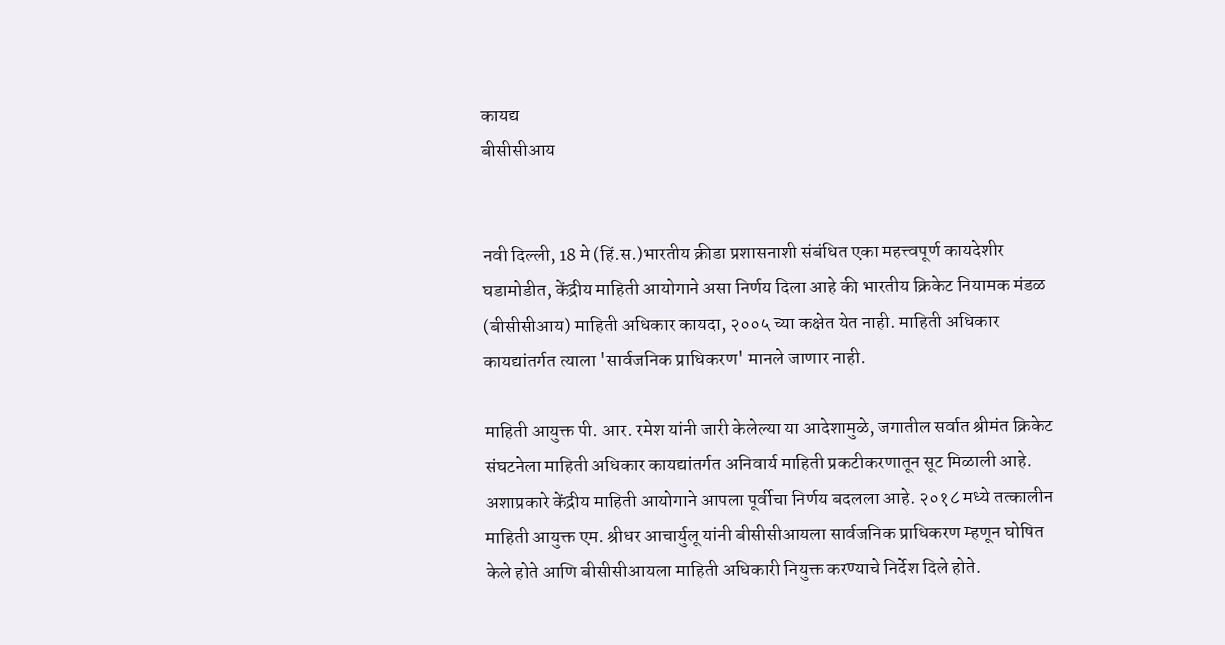कायद्य
बीसीसीआय


नवी दिल्ली, 18 मे (हिं.स.)भारतीय क्रीडा प्रशासनाशी संबंधित एका महत्त्वपूर्ण कायदेशीर घडामोडीत, केंद्रीय माहिती आयोगाने असा निर्णय दिला आहे की भारतीय क्रिकेट नियामक मंडळ (बीसीसीआय) माहिती अधिकार कायदा, २००५ च्या कक्षेत येत नाही. माहिती अधिकार कायद्यांतर्गत त्याला 'सार्वजनिक प्राधिकरण' मानले जाणार नाही.

माहिती आयुक्त पी. आर. रमेश यांनी जारी केलेल्या या आदेशामुळे, जगातील सर्वात श्रीमंत क्रिकेट संघटनेला माहिती अधिकार कायद्यांतर्गत अनिवार्य माहिती प्रकटीकरणातून सूट मिळाली आहे. अशाप्रकारे केंद्रीय माहिती आयोगाने आपला पूर्वीचा निर्णय बदलला आहे. २०१८ मध्ये तत्कालीन माहिती आयुक्त एम. श्रीधर आचार्युलू यांनी बीसीसीआयला सार्वजनिक प्राधिकरण म्हणून घोषित केले होते आणि बीसीसीआयला माहिती अधिकारी नियुक्त करण्याचे निर्देश दिले होते.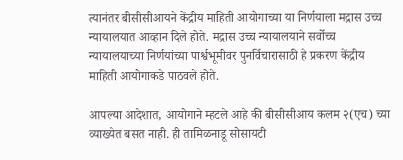त्यानंतर बीसीसीआयने केंद्रीय माहिती आयोगाच्या या निर्णयाला मद्रास उच्च न्यायालयात आव्हान दिले होते. मद्रास उच्च न्यायालयाने सर्वोच्च न्यायालयाच्या निर्णयांच्या पार्श्वभूमीवर पुनर्विचारासाठी हे प्रकरण केंद्रीय माहिती आयोगाकडे पाठवले होते.

आपल्या आदेशात, आयोगाने म्हटले आहे की बीसीसीआय कलम २(एच) च्या व्याख्येत बसत नाही. ही तामिळनाडू सोसायटी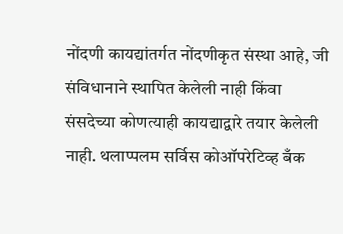नोंदणी कायद्यांतर्गत नोंदणीकृत संस्था आहे, जी संविधानाने स्थापित केलेली नाही किंवा संसदेच्या कोणत्याही कायद्याद्वारे तयार केलेली नाही. थलाप्पलम सर्विस कोऑपरेटिव्ह बँक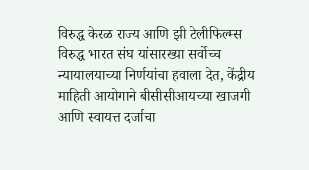विरुद्ध केरळ राज्य आणि झी टेलीफिल्म्स विरुद्ध भारत संघ यांसारख्या सर्वोच्च न्यायालयाच्या निर्णयांचा हवाला देत, केंद्रीय माहिती आयोगाने बीसीसीआयच्या खाजगी आणि स्वायत्त दर्जाचा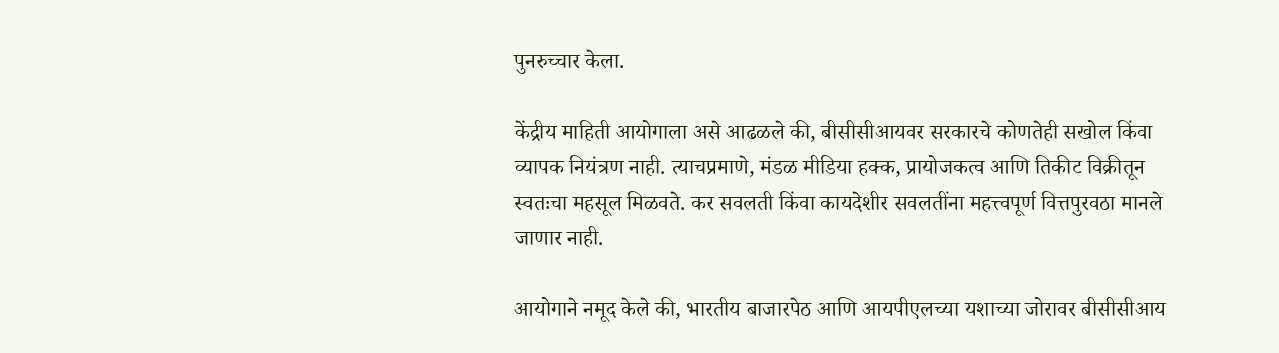पुनरुच्चार केला.

केंद्रीय माहिती आयोगाला असे आढळले की, बीसीसीआयवर सरकारचे कोणतेही सखोल किंवा व्यापक नियंत्रण नाही. त्याचप्रमाणे, मंडळ मीडिया हक्क, प्रायोजकत्व आणि तिकीट विक्रीतून स्वतःचा महसूल मिळवते. कर सवलती किंवा कायदेशीर सवलतींना महत्त्वपूर्ण वित्तपुरवठा मानले जाणार नाही.

आयोगाने नमूद केले की, भारतीय बाजारपेठ आणि आयपीएलच्या यशाच्या जोरावर बीसीसीआय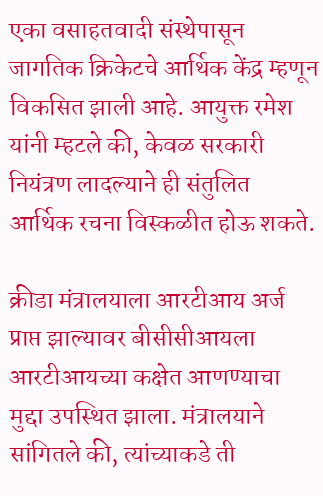एका वसाहतवादी संस्थेपासून जागतिक क्रिकेटचे आर्थिक केंद्र म्हणून विकसित झाली आहे. आयुक्त रमेश यांनी म्हटले की, केवळ सरकारी नियंत्रण लादल्याने ही संतुलित आर्थिक रचना विस्कळीत होऊ शकते.

क्रीडा मंत्रालयाला आरटीआय अर्ज प्राप्त झाल्यावर बीसीसीआयला आरटीआयच्या कक्षेत आणण्याचा मुद्दा उपस्थित झाला. मंत्रालयाने सांगितले की, त्यांच्याकडे ती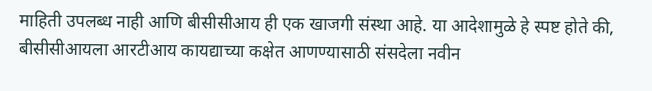माहिती उपलब्ध नाही आणि बीसीसीआय ही एक खाजगी संस्था आहे. या आदेशामुळे हे स्पष्ट होते की, बीसीसीआयला आरटीआय कायद्याच्या कक्षेत आणण्यासाठी संसदेला नवीन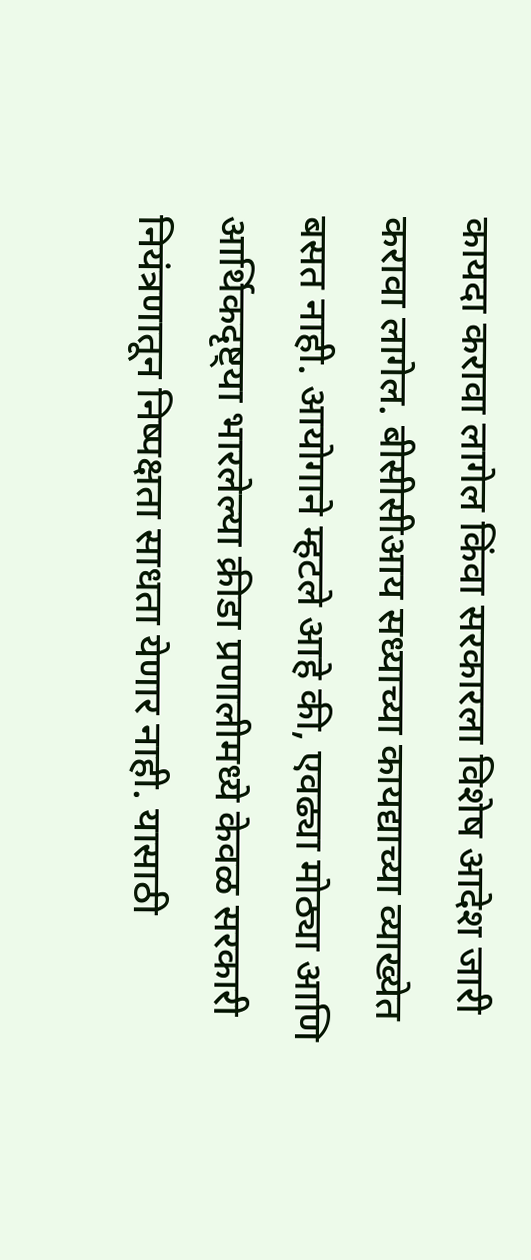कायदा करावा लागेल किंवा सरकारला विशेष आदेश जारी करावा लागेल. बीसीसीआय सध्याच्या कायद्याच्या व्याख्येत बसत नाही. आयोगाने म्हटले आहे की, एवढ्या मोठ्या आणि आर्थिकदृष्ट्या भारलेल्या क्रीडा प्रणालीमध्ये केवळ सरकारी नियंत्रणातून निष्पक्षता साधता येणार नाही. यासाठी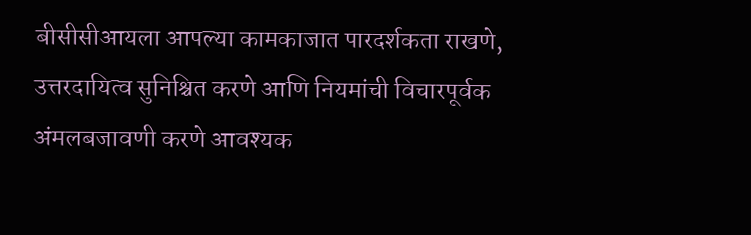बीसीसीआयला आपल्या कामकाजात पारदर्शकता राखणे, उत्तरदायित्व सुनिश्चित करणे आणि नियमांची विचारपूर्वक अंमलबजावणी करणे आवश्यक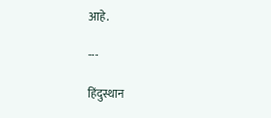आहे.

---

हिंदुस्थान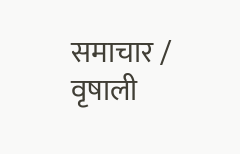समाचार / वृषाली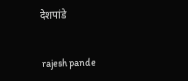देशपांडे


 rajesh pande